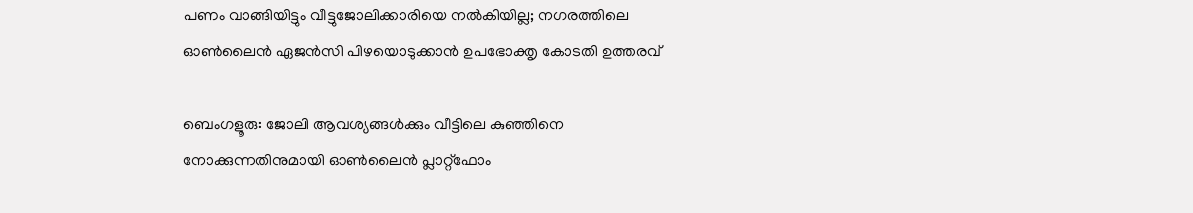പണം വാങ്ങിയിട്ടും വീട്ടുജോലിക്കാരിയെ നൽകിയില്ല; നഗരത്തിലെ ഓൺലൈൻ ഏജൻസി പിഴയൊടുക്കാൻ ഉപഭോക്തൃ കോടതി ഉത്തരവ്

ബെംഗളൂരു: ജോലി ആവശ്യങ്ങൾക്കും വീട്ടിലെ കുഞ്ഞിനെ നോക്കുന്നതിനുമായി ഓൺലൈൻ പ്ലാറ്റ്‌ഫോം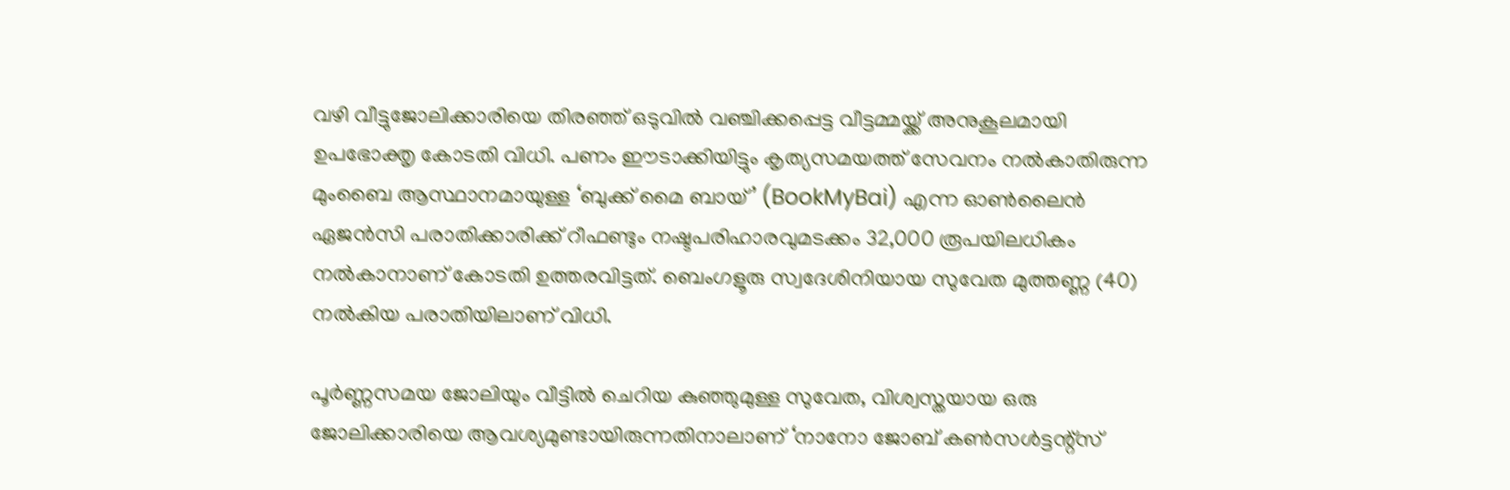വഴി വീട്ടുജോലിക്കാരിയെ തിരഞ്ഞ് ഒടുവിൽ വഞ്ചിക്കപ്പെട്ട വീട്ടമ്മയ്ക്ക് അനുകൂലമായി ഉപഭോക്തൃ കോടതി വിധി. പണം ഈടാക്കിയിട്ടും കൃത്യസമയത്ത് സേവനം നൽകാതിരുന്ന മുംബൈ ആസ്ഥാനമായുള്ള ‘ബുക്ക് മൈ ബായ്’ (BookMyBai) എന്ന ഓൺലൈൻ ഏജൻസി പരാതിക്കാരിക്ക് റീഫണ്ടും നഷ്ടപരിഹാരവുമടക്കം 32,000 രൂപയിലധികം നൽകാനാണ് കോടതി ഉത്തരവിട്ടത്. ബെംഗളൂരു സ്വദേശിനിയായ സുവേത മുത്തണ്ണ (40) നൽകിയ പരാതിയിലാണ് വിധി.

പൂർണ്ണസമയ ജോലിയും വീട്ടിൽ ചെറിയ കുഞ്ഞുമുള്ള സുവേത, വിശ്വസ്തയായ ഒരു ജോലിക്കാരിയെ ആവശ്യമുണ്ടായിരുന്നതിനാലാണ് ‘നാനോ ജോബ് കൺസൾട്ടന്റ്സ്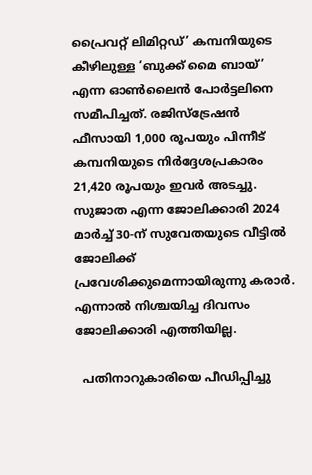പ്രൈവറ്റ് ലിമിറ്റഡ്’ കമ്പനിയുടെ കീഴിലുള്ള ‘ബുക്ക് മൈ ബായ്’ എന്ന ഓൺലൈൻ പോർട്ടലിനെ സമീപിച്ചത്. രജിസ്ട്രേഷൻ ഫീസായി 1,000 രൂപയും പിന്നീട് കമ്പനിയുടെ നിർദ്ദേശപ്രകാരം 21,420 രൂപയും ഇവർ അടച്ചു. സുജാത എന്ന ജോലിക്കാരി 2024 മാർച്ച് 30-ന് സുവേതയുടെ വീട്ടിൽ ജോലിക്ക് പ്രവേശിക്കുമെന്നായിരുന്നു കരാർ. എന്നാൽ നിശ്ചയിച്ച ദിവസം ജോലിക്കാരി എത്തിയില്ല.

  പതിനാറുകാരിയെ പീഡിപ്പിച്ചു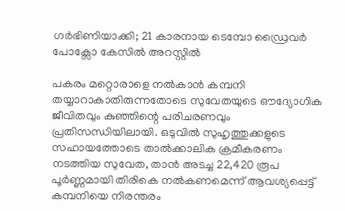ഗർഭിണിയാക്കി; 21 കാരനായ ടെമ്പോ ഡ്രൈവർ പോക്സോ കേസിൽ അറസ്റ്റിൽ

പകരം മറ്റൊരാളെ നൽകാൻ കമ്പനി തയ്യാറാകാതിരുന്നതോടെ സുവേതയുടെ ഔദ്യോഗിക ജീവിതവും കുഞ്ഞിന്റെ പരിചരണവും പ്രതിസന്ധിയിലായി. ഒടുവിൽ സുഹൃത്തുക്കളുടെ സഹായത്തോടെ താൽക്കാലിക ക്രമീകരണം നടത്തിയ സുവേത, താൻ അടച്ച 22,420 രൂപ പൂർണ്ണമായി തിരികെ നൽകണമെന്ന് ആവശ്യപ്പെട്ട് കമ്പനിയെ നിരന്തരം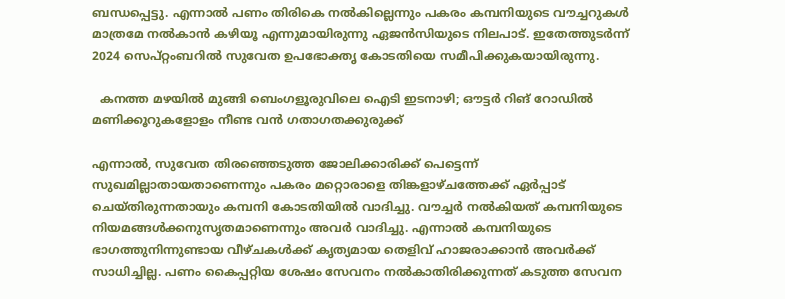ബന്ധപ്പെട്ടു. എന്നാൽ പണം തിരികെ നൽകില്ലെന്നും പകരം കമ്പനിയുടെ വൗച്ചറുകൾ മാത്രമേ നൽകാൻ കഴിയൂ എന്നുമായിരുന്നു ഏജൻസിയുടെ നിലപാട്. ഇതേത്തുടർന്ന് 2024 സെപ്റ്റംബറിൽ സുവേത ഉപഭോക്തൃ കോടതിയെ സമീപിക്കുകയായിരുന്നു.

  കനത്ത മഴയിൽ മുങ്ങി ബെംഗളൂരുവിലെ ഐടി ഇടനാഴി; ഔട്ടർ റിങ് റോഡിൽ മണിക്കൂറുകളോളം നീണ്ട വൻ ഗതാഗതക്കുരുക്ക്

എന്നാൽ, സുവേത തിരഞ്ഞെടുത്ത ജോലിക്കാരിക്ക് പെട്ടെന്ന് സുഖമില്ലാതായതാണെന്നും പകരം മറ്റൊരാളെ തിങ്കളാഴ്ചത്തേക്ക് ഏർപ്പാട് ചെയ്തിരുന്നതായും കമ്പനി കോടതിയിൽ വാദിച്ചു. വൗച്ചർ നൽകിയത് കമ്പനിയുടെ നിയമങ്ങൾക്കനുസൃതമാണെന്നും അവർ വാദിച്ചു. എന്നാൽ കമ്പനിയുടെ ഭാഗത്തുനിന്നുണ്ടായ വീഴ്ചകൾക്ക് കൃത്യമായ തെളിവ് ഹാജരാക്കാൻ അവർക്ക് സാധിച്ചില്ല. പണം കൈപ്പറ്റിയ ശേഷം സേവനം നൽകാതിരിക്കുന്നത് കടുത്ത സേവന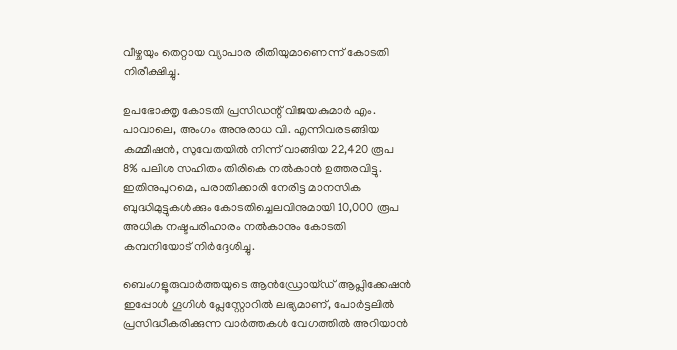വീഴ്ചയും തെറ്റായ വ്യാപാര രീതിയുമാണെന്ന് കോടതി നിരീക്ഷിച്ചു.

ഉപഭോക്തൃ കോടതി പ്രസിഡന്റ് വിജയകുമാർ എം. പാവാലെ, അംഗം അനുരാധ വി. എന്നിവരടങ്ങിയ കമ്മീഷൻ, സുവേതയിൽ നിന്ന് വാങ്ങിയ 22,420 രൂപ 8% പലിശ സഹിതം തിരികെ നൽകാൻ ഉത്തരവിട്ടു. ഇതിനുപുറമെ, പരാതിക്കാരി നേരിട്ട മാനസിക ബുദ്ധിമുട്ടുകൾക്കും കോടതിച്ചെലവിനുമായി 10,000 രൂപ അധിക നഷ്ടപരിഹാരം നൽകാനും കോടതി കമ്പനിയോട് നിർദ്ദേശിച്ചു.

ബെംഗളൂരുവാർത്തയുടെ ആൻഡ്രോയ്ഡ് ആപ്ലിക്കേഷൻ ഇപ്പോൾ ഗൂഗിൾ പ്ലേസ്റ്റോറിൽ ലഭ്യമാണ്, പോർട്ടലിൽ പ്രസിദ്ധീകരിക്കുന്ന വാർത്തകൾ വേഗത്തിൽ അറിയാൻ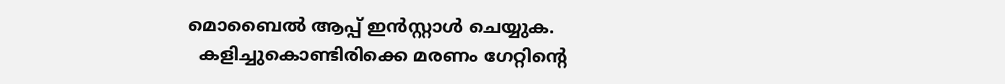മൊബൈൽ ആപ്പ് ഇൻസ്റ്റാൾ ചെയ്യുക.
  കളിച്ചുകൊണ്ടിരിക്കെ മരണം ഗേറ്റിന്റെ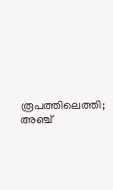രൂപത്തിലെത്തി; അഞ്ച്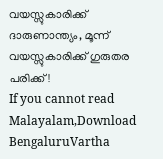വയസ്സുകാരിക്ക് ദാരുണാന്ത്യം, മൂന്ന് വയസ്സുകാരിക്ക് ഗുരുതര പരിക്ക്!
If you cannot read Malayalam,Download BengaluruVartha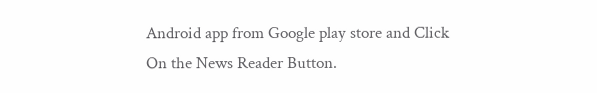Android app from Google play store and Click On the News Reader Button.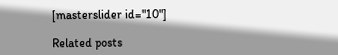[masterslider id="10"]

Related posts